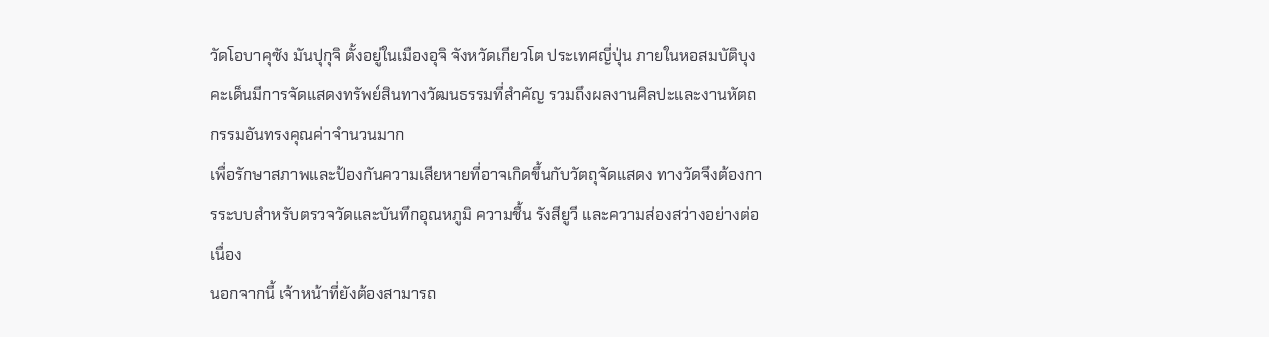วัดโอบาคุซัง มันปุกุจิ ตั้งอยู่ในเมืองอุจิ จังหวัดเกียวโต ประเทศญี่ปุ่น ภายในหอสมบัติบุงคะเด็นมีการจัดแสดงทรัพย์สินทางวัฒนธรรมที่สำคัญ รวมถึงผลงานศิลปะและงานหัตถกรรมอันทรงคุณค่าจำนวนมาก
เพื่อรักษาสภาพและป้องกันความเสียหายที่อาจเกิดขึ้นกับวัตถุจัดแสดง ทางวัดจึงต้องการระบบสำหรับตรวจวัดและบันทึกอุณหภูมิ ความชื้น รังสียูวี และความส่องสว่างอย่างต่อเนื่อง
นอกจากนี้ เจ้าหน้าที่ยังต้องสามารถ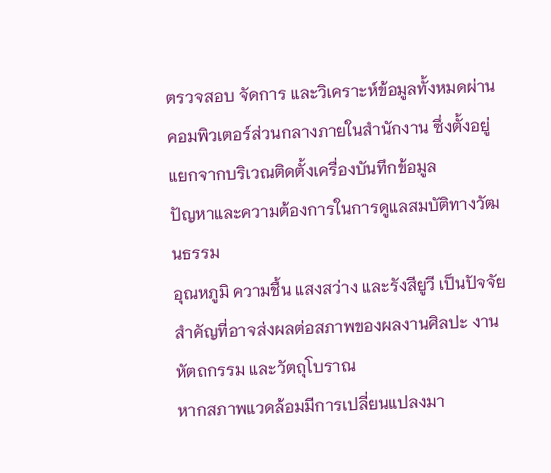ตรวจสอบ จัดการ และวิเคราะห์ข้อมูลทั้งหมดผ่านคอมพิวเตอร์ส่วนกลางภายในสำนักงาน ซึ่งตั้งอยู่แยกจากบริเวณติดตั้งเครื่องบันทึกข้อมูล
ปัญหาและความต้องการในการดูแลสมบัติทางวัฒนธรรม
อุณหภูมิ ความชื้น แสงสว่าง และรังสียูวี เป็นปัจจัยสำคัญที่อาจส่งผลต่อสภาพของผลงานศิลปะ งานหัตถกรรม และวัตถุโบราณ
หากสภาพแวดล้อมมีการเปลี่ยนแปลงมา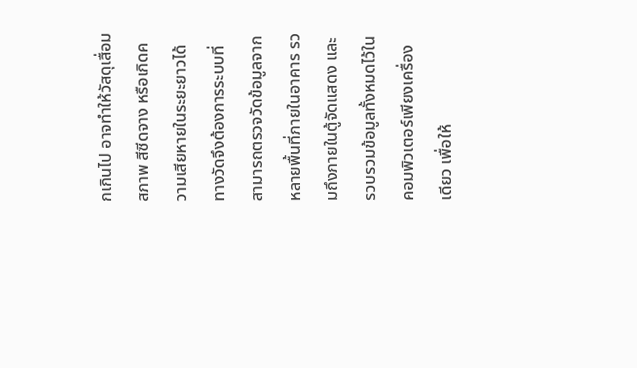กเกินไป อาจทำให้วัสดุเสื่อมสภาพ สีซีดจาง หรือเกิดความเสียหายในระยะยาวได้
ทางวัดจึงต้องการระบบที่สามารถตรวจวัดข้อมูลจากหลายพื้นที่ภายในอาคาร รวมถึงภายในตู้จัดแสดง และรวบรวมข้อมูลทั้งหมดไว้ในคอมพิวเตอร์เพียงเครื่องเดียว เพื่อให้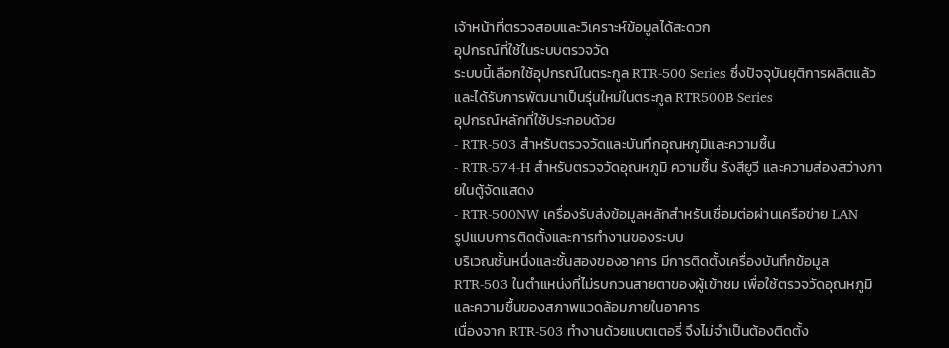เจ้าหน้าที่ตรวจสอบและวิเคราะห์ข้อมูลได้สะดวก
อุปกรณ์ที่ใช้ในระบบตรวจวัด
ระบบนี้เลือกใช้อุปกรณ์ในตระกูล RTR-500 Series ซึ่งปัจจุบันยุติการผลิตแล้ว และได้รับการพัฒนาเป็นรุ่นใหม่ในตระกูล RTR500B Series
อุปกรณ์หลักที่ใช้ประกอบด้วย
- RTR-503 สำหรับตรวจวัดและบันทึกอุณหภูมิและความชื้น
- RTR-574-H สำหรับตรวจวัดอุณหภูมิ ความชื้น รังสียูวี และความส่องสว่างภายในตู้จัดแสดง
- RTR-500NW เครื่องรับส่งข้อมูลหลักสำหรับเชื่อมต่อผ่านเครือข่าย LAN
รูปแบบการติดตั้งและการทำงานของระบบ
บริเวณชั้นหนึ่งและชั้นสองของอาคาร มีการติดตั้งเครื่องบันทึกข้อมูล RTR-503 ในตำแหน่งที่ไม่รบกวนสายตาของผู้เข้าชม เพื่อใช้ตรวจวัดอุณหภูมิและความชื้นของสภาพแวดล้อมภายในอาคาร
เนื่องจาก RTR-503 ทำงานด้วยแบตเตอรี่ จึงไม่จำเป็นต้องติดตั้ง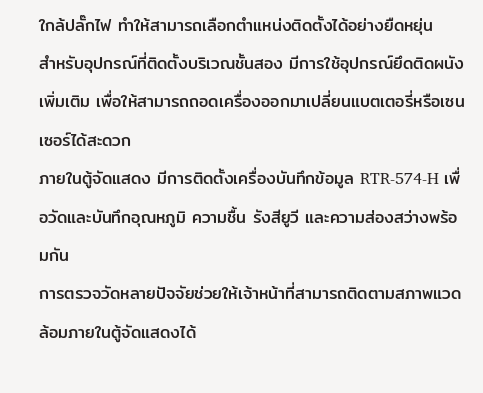ใกล้ปลั๊กไฟ ทำให้สามารถเลือกตำแหน่งติดตั้งได้อย่างยืดหยุ่น
สำหรับอุปกรณ์ที่ติดตั้งบริเวณชั้นสอง มีการใช้อุปกรณ์ยึดติดผนังเพิ่มเติม เพื่อให้สามารถถอดเครื่องออกมาเปลี่ยนแบตเตอรี่หรือเซนเซอร์ได้สะดวก
ภายในตู้จัดแสดง มีการติดตั้งเครื่องบันทึกข้อมูล RTR-574-H เพื่อวัดและบันทึกอุณหภูมิ ความชื้น รังสียูวี และความส่องสว่างพร้อมกัน
การตรวจวัดหลายปัจจัยช่วยให้เจ้าหน้าที่สามารถติดตามสภาพแวดล้อมภายในตู้จัดแสดงได้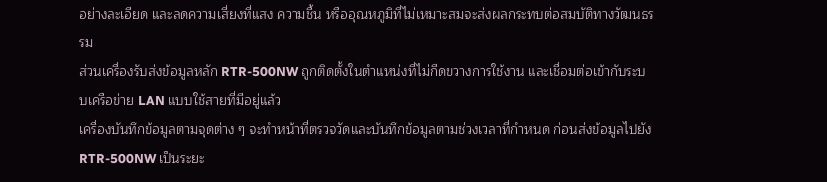อย่างละเอียด และลดความเสี่ยงที่แสง ความชื้น หรืออุณหภูมิที่ไม่เหมาะสมจะส่งผลกระทบต่อสมบัติทางวัฒนธรรม
ส่วนเครื่องรับส่งข้อมูลหลัก RTR-500NW ถูกติดตั้งในตำแหน่งที่ไม่กีดขวางการใช้งาน และเชื่อมต่อเข้ากับระบบเครือข่าย LAN แบบใช้สายที่มีอยู่แล้ว
เครื่องบันทึกข้อมูลตามจุดต่าง ๆ จะทำหน้าที่ตรวจวัดและบันทึกข้อมูลตามช่วงเวลาที่กำหนด ก่อนส่งข้อมูลไปยัง RTR-500NW เป็นระยะ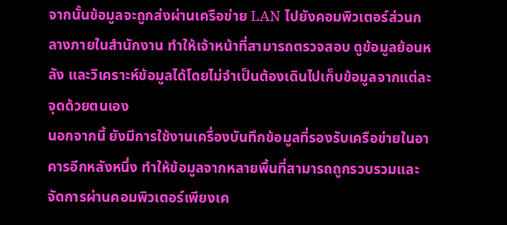จากนั้นข้อมูลจะถูกส่งผ่านเครือข่าย LAN ไปยังคอมพิวเตอร์ส่วนกลางภายในสำนักงาน ทำให้เจ้าหน้าที่สามารถตรวจสอบ ดูข้อมูลย้อนหลัง และวิเคราะห์ข้อมูลได้โดยไม่จำเป็นต้องเดินไปเก็บข้อมูลจากแต่ละจุดด้วยตนเอง
นอกจากนี้ ยังมีการใช้งานเครื่องบันทึกข้อมูลที่รองรับเครือข่ายในอาคารอีกหลังหนึ่ง ทำให้ข้อมูลจากหลายพื้นที่สามารถถูกรวบรวมและจัดการผ่านคอมพิวเตอร์เพียงเค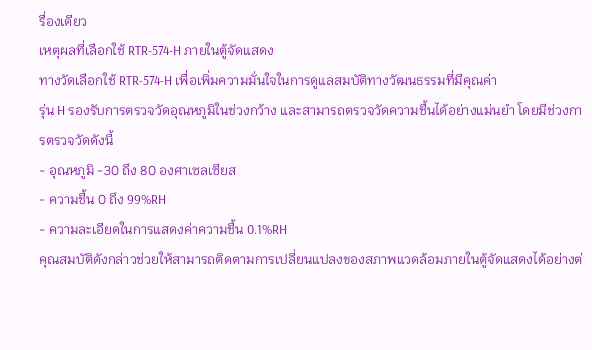รื่องเดียว
เหตุผลที่เลือกใช้ RTR-574-H ภายในตู้จัดแสดง
ทางวัดเลือกใช้ RTR-574-H เพื่อเพิ่มความมั่นใจในการดูแลสมบัติทางวัฒนธรรมที่มีคุณค่า
รุ่น H รองรับการตรวจวัดอุณหภูมิในช่วงกว้าง และสามารถตรวจวัดความชื้นได้อย่างแม่นยำ โดยมีช่วงการตรวจวัดดังนี้
- อุณหภูมิ -30 ถึง 80 องศาเซลเซียส
- ความชื้น 0 ถึง 99%RH
- ความละเอียดในการแสดงค่าความชื้น 0.1%RH
คุณสมบัติดังกล่าวช่วยให้สามารถติดตามการเปลี่ยนแปลงของสภาพแวดล้อมภายในตู้จัดแสดงได้อย่างต่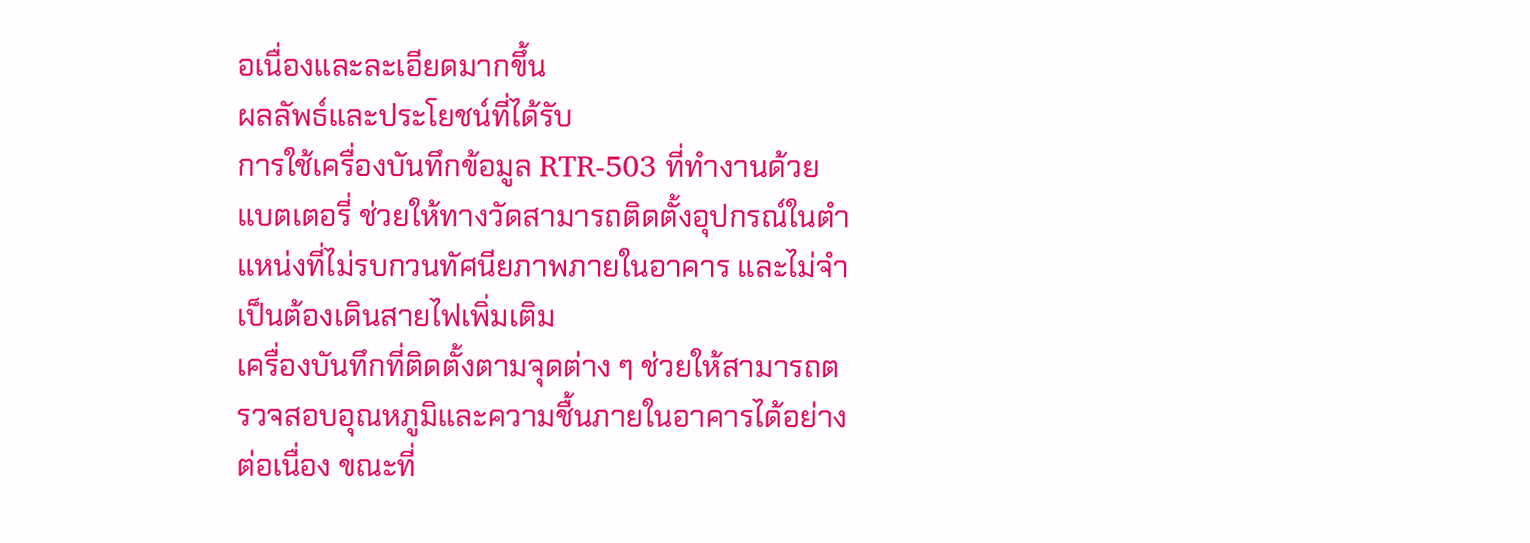อเนื่องและละเอียดมากขึ้น
ผลลัพธ์และประโยชน์ที่ได้รับ
การใช้เครื่องบันทึกข้อมูล RTR-503 ที่ทำงานด้วยแบตเตอรี่ ช่วยให้ทางวัดสามารถติดตั้งอุปกรณ์ในตำแหน่งที่ไม่รบกวนทัศนียภาพภายในอาคาร และไม่จำเป็นต้องเดินสายไฟเพิ่มเติม
เครื่องบันทึกที่ติดตั้งตามจุดต่าง ๆ ช่วยให้สามารถตรวจสอบอุณหภูมิและความชื้นภายในอาคารได้อย่างต่อเนื่อง ขณะที่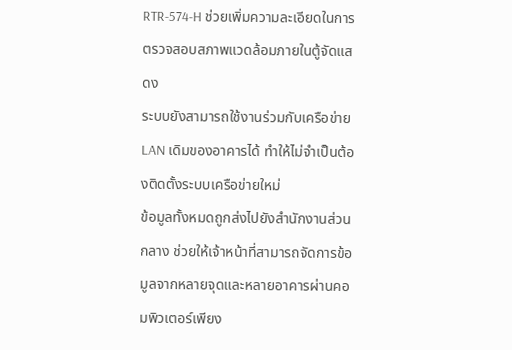RTR-574-H ช่วยเพิ่มความละเอียดในการตรวจสอบสภาพแวดล้อมภายในตู้จัดแสดง
ระบบยังสามารถใช้งานร่วมกับเครือข่าย LAN เดิมของอาคารได้ ทำให้ไม่จำเป็นต้องติดตั้งระบบเครือข่ายใหม่
ข้อมูลทั้งหมดถูกส่งไปยังสำนักงานส่วนกลาง ช่วยให้เจ้าหน้าที่สามารถจัดการข้อมูลจากหลายจุดและหลายอาคารผ่านคอมพิวเตอร์เพียง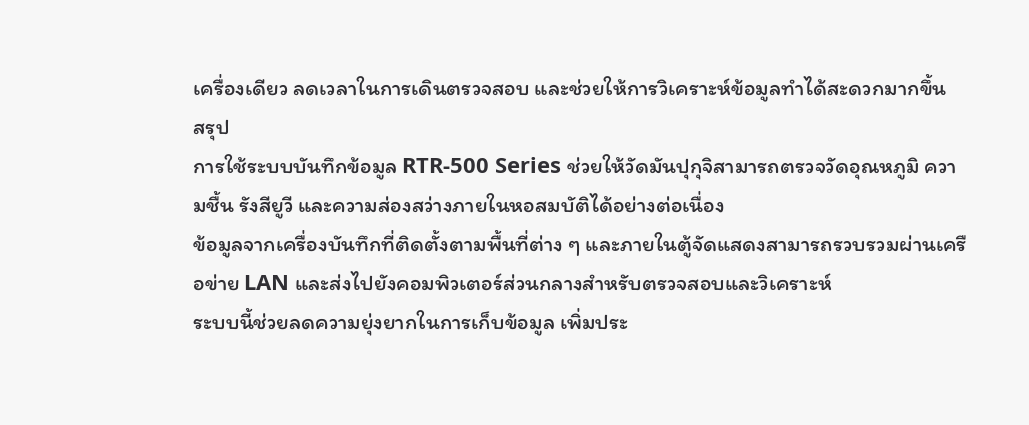เครื่องเดียว ลดเวลาในการเดินตรวจสอบ และช่วยให้การวิเคราะห์ข้อมูลทำได้สะดวกมากขึ้น
สรุป
การใช้ระบบบันทึกข้อมูล RTR-500 Series ช่วยให้วัดมันปุกุจิสามารถตรวจวัดอุณหภูมิ ความชื้น รังสียูวี และความส่องสว่างภายในหอสมบัติได้อย่างต่อเนื่อง
ข้อมูลจากเครื่องบันทึกที่ติดตั้งตามพื้นที่ต่าง ๆ และภายในตู้จัดแสดงสามารถรวบรวมผ่านเครือข่าย LAN และส่งไปยังคอมพิวเตอร์ส่วนกลางสำหรับตรวจสอบและวิเคราะห์
ระบบนี้ช่วยลดความยุ่งยากในการเก็บข้อมูล เพิ่มประ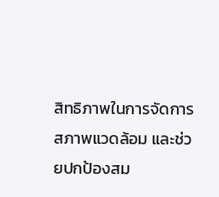สิทธิภาพในการจัดการสภาพแวดล้อม และช่วยปกป้องสม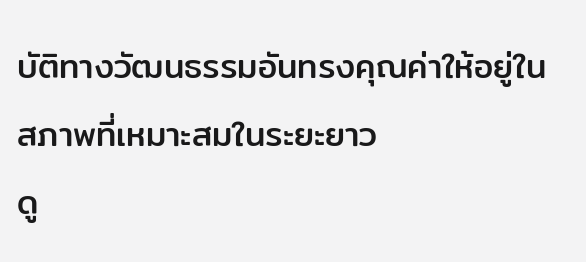บัติทางวัฒนธรรมอันทรงคุณค่าให้อยู่ในสภาพที่เหมาะสมในระยะยาว
ดู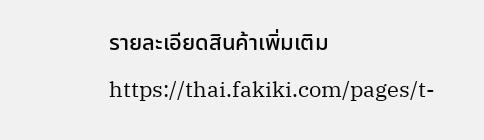รายละเอียดสินค้าเพิ่มเติม https://thai.fakiki.com/pages/t-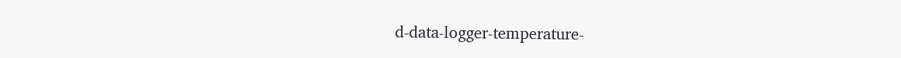d-data-logger-temperature-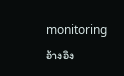monitoring
อ้างอิง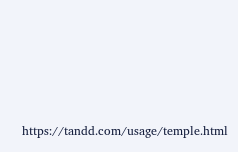https://tandd.com/usage/temple.html